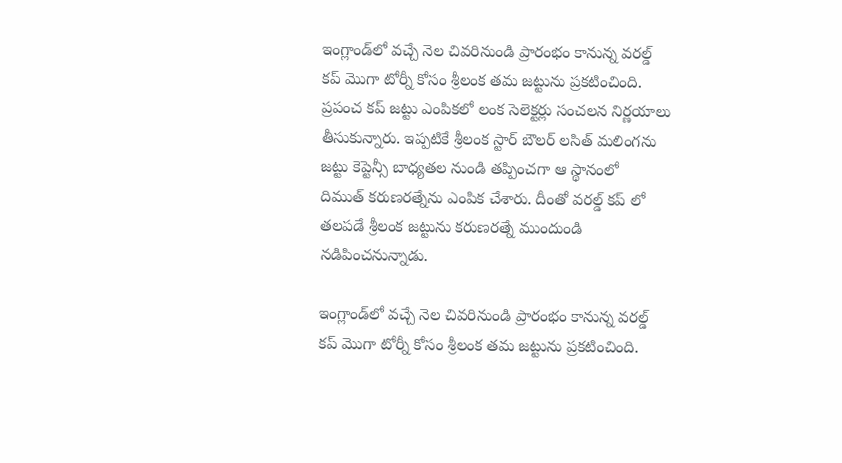ఇంగ్లాండ్‌లో వచ్చే నెల చివరినుండి ప్రారంభం కానున్న వరల్డ్ కప్ మొగా టోర్నీ కోసం శ్రీలంక తమ జట్టును ప్రకటించింది. ప్రపంచ కప్ జట్టు ఎంపికలో లంక సెలెక్టర్లు సంచలన నిర్ణయాలు తీసుకున్నారు. ఇప్పటికే శ్రీలంక స్టార్ బౌలర్ లసిత్ మలింగను జట్టు కెప్టెన్సీ బాధ్యతల నుండి తప్పించగా ఆ స్థానంలో  దిముత్‌ కరుణరత్నేను ఎంపిక చేశారు. దీంతో వరల్డ్ కప్ లో తలపడే శ్రీలంక జట్టును కరుణరత్నే ముందుండి నడిపించనున్నాడు.

ఇంగ్లాండ్‌లో వచ్చే నెల చివరినుండి ప్రారంభం కానున్న వరల్డ్ కప్ మొగా టోర్నీ కోసం శ్రీలంక తమ జట్టును ప్రకటించింది.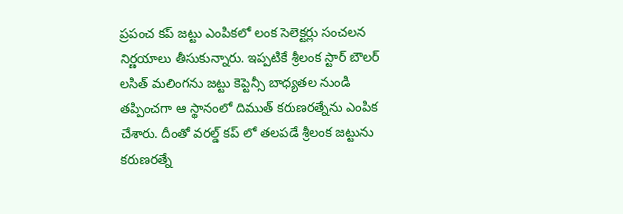ప్రపంచ కప్ జట్టు ఎంపికలో లంక సెలెక్టర్లు సంచలన నిర్ణయాలు తీసుకున్నారు. ఇప్పటికే శ్రీలంక స్టార్ బౌలర్ లసిత్ మలింగను జట్టు కెప్టెన్సీ బాధ్యతల నుండి తప్పించగా ఆ స్థానంలో దిముత్‌ కరుణరత్నేను ఎంపిక చేశారు. దీంతో వరల్డ్ కప్ లో తలపడే శ్రీలంక జట్టును కరుణరత్నే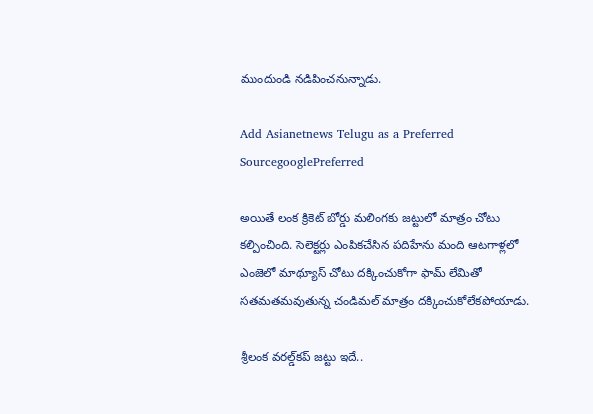ముందుండి నడిపించనున్నాడు.

Add Asianetnews Telugu as a Preferred SourcegooglePreferred

అయితే లంక క్రికెట్ బోర్డు మలింగకు జట్టులో మాత్రం చోటు కల్పించింది. సెలెక్టర్లు ఎంపికచేసిన పదిహేను మంది ఆటగాళ్లలో ఎంజెలో మాథ్యూస్ చోటు దక్కించుకోగా ఫామ్ లేమితో సతమతమవుతున్న చండిమల్ మాత్రం దక్కించుకోలేకపోయాడు.

శ్రీలంక వరల్డ్‌కప్‌ జట్టు ఇదే..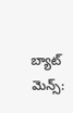బ్యాట్ మెన్స్: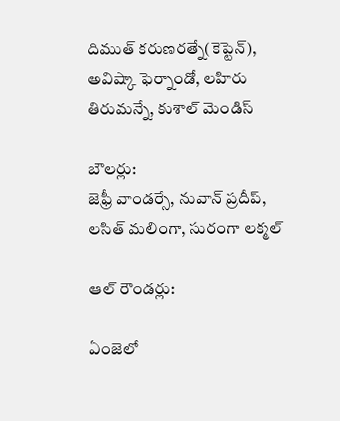దిముత్‌ కరుణరత్నే(కెప్టెన్‌), అవిష్కా ఫెర్నాండో, లహిరు తిరుమన్నే, కుశాల్‌ మెండిస్‌

బౌలర్లు:
జెఫ్రీ వాండర్సే, నువాన్‌ ప్రదీప్‌, లసిత్‌ మలింగా, సురంగా లక్మల్‌

ఆల్ రౌండర్లు:

ఏంజెలో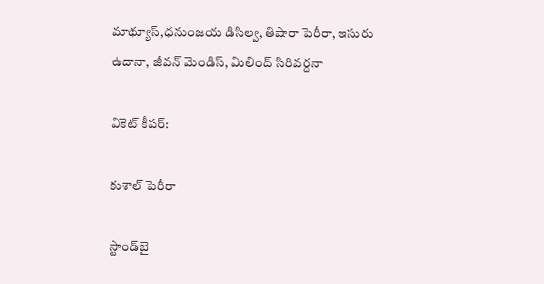మాథ్యూస్‌,ధనుంజయ డిసిల్వ, తిషారా పెరీరా, ఇసురు ఉదానా, జీవన్‌ మెండిస్‌, మిలింద్‌ సిరివర్దనా

వికెట్ కీపర్:

కుశాల్‌ పెరీరా

స్టాండ్‌బై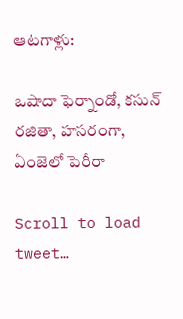ఆటగాళ్లు:

ఒషాదా ఫెర్నాండో, కసున్‌ రజితా, హసరంగా, ఏంజెలో పెరీరా

Scroll to load tweet…